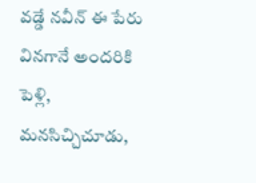వడ్డే నవీన్‌ ఈ పేరు వినగానే అందరికి పెళ్లి, మనసిచ్చిచూడు,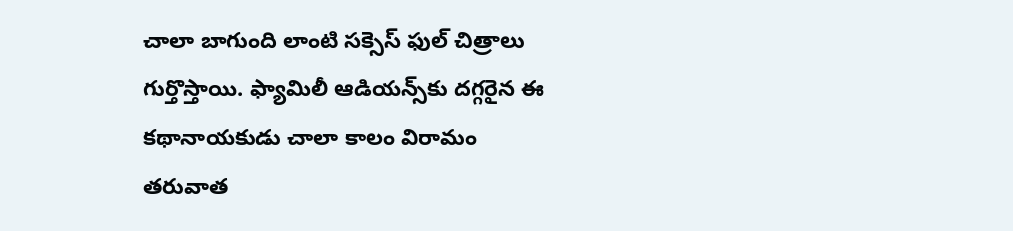చాలా బాగుంది లాంటి సక్సెస్ ఫుల్‌ చిత్రాలు గుర్తొస్తాయి. ఫ్యామిలీ ఆడియన్స్‌కు దగ్గరైన ఈ కథానాయకుడు చాలా కాలం విరామం తరువాత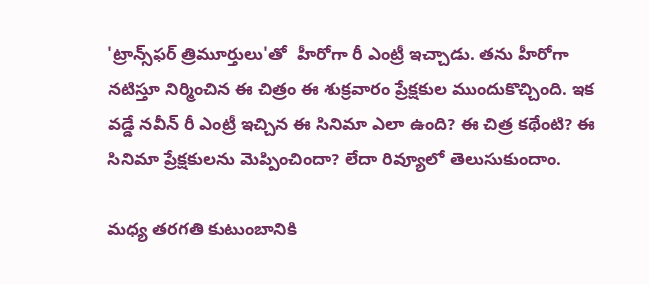'ట్రాన్స్‌ఫర్‌ త్రిమూర్తులు'తో  హీరోగా రీ ఎంట్రీ ఇచ్చాడు. తను హీరోగా నటిస్తూ నిర్మించిన ఈ చిత్రం ఈ శుక్రవారం ప్రేక్షకుల ముందుకొచ్చింది. ఇక వడ్డే నవీన్‌ రీ ఎంట్రీ ఇచ్చిన ఈ సినిమా ఎలా ఉంది? ఈ చిత్ర కథేంటి? ఈ సినిమా ప్రేక్షకులను మెప్పించిందా? లేదా రివ్యూలో తెలుసుకుందాం.

మధ్య తరగతి కుటుంబానికి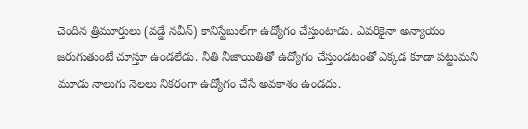చెందిన త్రిమూర్తులు (వడ్డే నవీన్‌) కానిస్టేబుల్‌గా ఉద్యోగం చేస్తుంటాడు. ఎవరికైనా అన్యాయం జరుగుతుంటే చూస్తూ ఉండలేడు. నీతి నీజాయితితో ఉద్యోగం చేస్తుండటంతో ఎక్కడ కూడా పట్టుమని మూడు నాలుగు నెలలు నికరంగా ఉద్యోగం చేసే అవకాశం ఉండదు.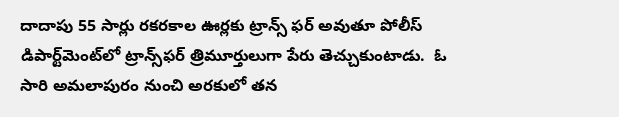దాదాపు 55 సార్లు రకరకాల ఊర్లకు ట్రాన్స్‌ ఫర్‌ అవుతూ పోలీస్‌ డిపార్ట్‌మెంట్‌లో ట్రాన్స్‌ఫర్‌ త్రిమూర్తులుగా పేరు తెచ్చుకుంటాడు.  ఓ సారి అమలాపురం నుంచి అరకులో తన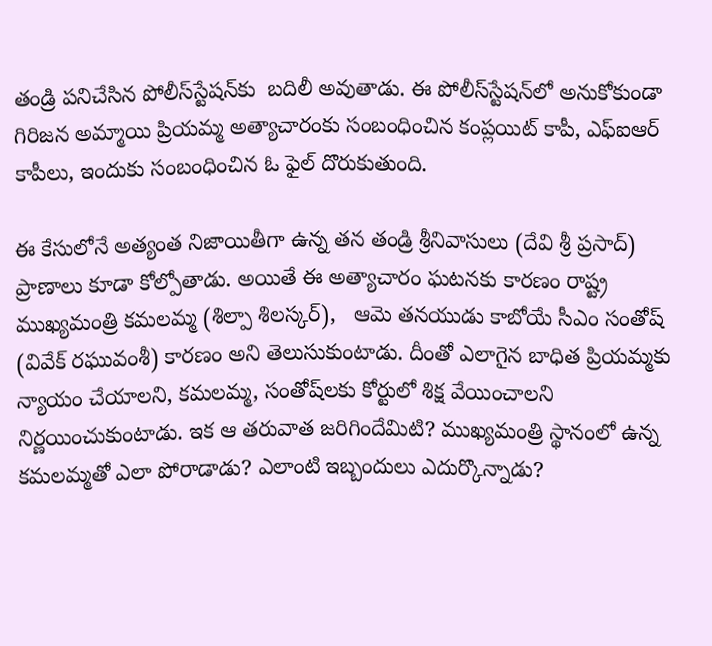తండ్రి పనిచేసిన పోలీస్‌స్టేషన్‌కు  బదిలీ అవుతాడు. ఈ పోలీస్‌స్టేషన్‌లో అనుకోకుండా గిరిజన అమ్మాయి ప్రియమ్మ అత్యాచారంకు సంబంధించిన కంప్లయిట్‌ కాపీ, ఎఫ్‌ఐఆర్‌ కాపీలు, ఇందుకు సంబంధించిన ఓ ఫైల్‌ దొరుకుతుంది.

ఈ కేసులోనే అత్యంత నిజాయితీగా ఉన్న తన తండ్రి శ్రీనివాసులు (దేవి శ్రీ ప్రసాద్) ప్రాణాలు కూడా కోల్పోతాడు. అయితే ఈ అత్యాచారం ఘటనకు కారణం రాష్ట్ర ముఖ్యమంత్రి కమలమ్మ (శిల్పా శిలస్కర్‌),   ఆమె తనయుడు కాబోయే సీఎం సంతోష్‌ (వివేక్‌ రఘువంశీ) కారణం అని తెలుసుకుంటాడు. దీంతో ఎలాగైన బాధిత ప్రియమ్మకు న్యాయం చేయాలని, కమలమ్మ, సంతోష్‌లకు కోర్టులో శిక్ష వేయించాలని నిర్ణయించుకుంటాడు. ఇక ఆ తరువాత జరిగిందేమిటి? ముఖ్యమంత్రి స్థానంలో ఉన్న కమలమ్మతో ఎలా పోరాడాడు? ఎలాంటి ఇబ్బందులు ఎదుర్కొన్నాడు?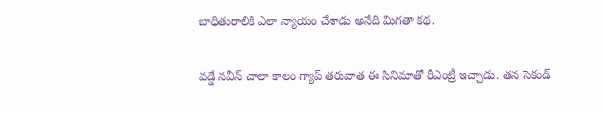బాధితురాలికి ఎలా న్యాయం చేశాడు అనేది మిగతా కథ.

వడ్డే నవీన్‌ చాలా కాలం గ్యాప్‌ తరువాత ఈ సినిమాతో రీఎంట్రీ ఇచ్చాడు. తన సెకండ్‌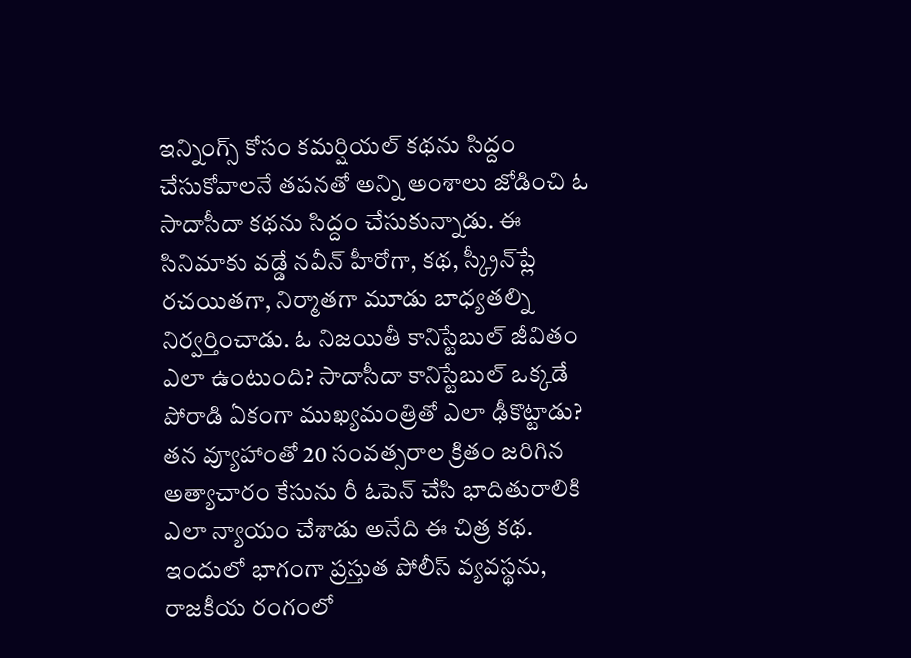ఇన్నింగ్స్‌ కోసం కమర్షియల్‌ కథను సిద్దం చేసుకోవాలనే తపనతో అన్ని అంశాలు జోడించి ఓ సాదాసీదా కథను సిద్దం చేసుకున్నాడు. ఈ సినిమాకు వడ్డే నవీన్‌ హీరోగా, కథ, స్క్రీన్‌ప్లే రచయితగా, నిర్మాతగా మూడు బాధ్యతల్ని నిర్వర్తించాడు. ఓ నిజయితీ కానిస్టేబుల్‌ జీవితం ఎలా ఉంటుంది? సాదాసీదా కానిస్టేబుల్‌ ఒక్కడే పోరాడి ఏకంగా ముఖ్యమంత్రితో ఎలా ఢీకొట్టాడు? తన వ్యూహాంతో 20 సంవత్సరాల క్రితం జరిగిన అత్యాచారం కేసును రీ ఓపెన్‌ చేసి భాదితురాలికి ఎలా న్యాయం చేశాడు అనేది ఈ చిత్ర కథ. ఇందులో భాగంగా ప్రస్తుత పోలీస్‌ వ్యవస్థను, రాజకీయ రంగంలో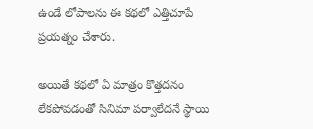ఉండే లోపాలను ఈ కథలో ఎత్తిచూపే ప్రయత్నం చేశారు.

అయితే కథలో ఏ మాత్రం కొత్తదనం లేకపోవడంతో సినిమా పర్వాలేదనే స్థాయి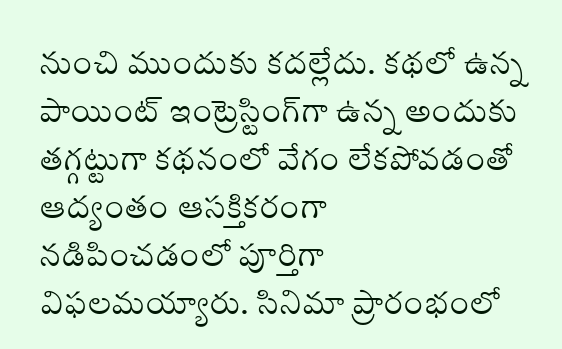నుంచి ముందుకు కదల్లేదు. కథలో ఉన్న పాయింట్‌ ఇంట్రెస్టింగ్‌గా ఉన్న అందుకు తగ్గట్టుగా కథనంలో వేగం లేకపోవడంతో ఆద్యంతం ఆసక్తికరంగా నడిపించడంలో పూర్తిగా విఫలమయ్యారు. సినిమా ప్రారంభంలో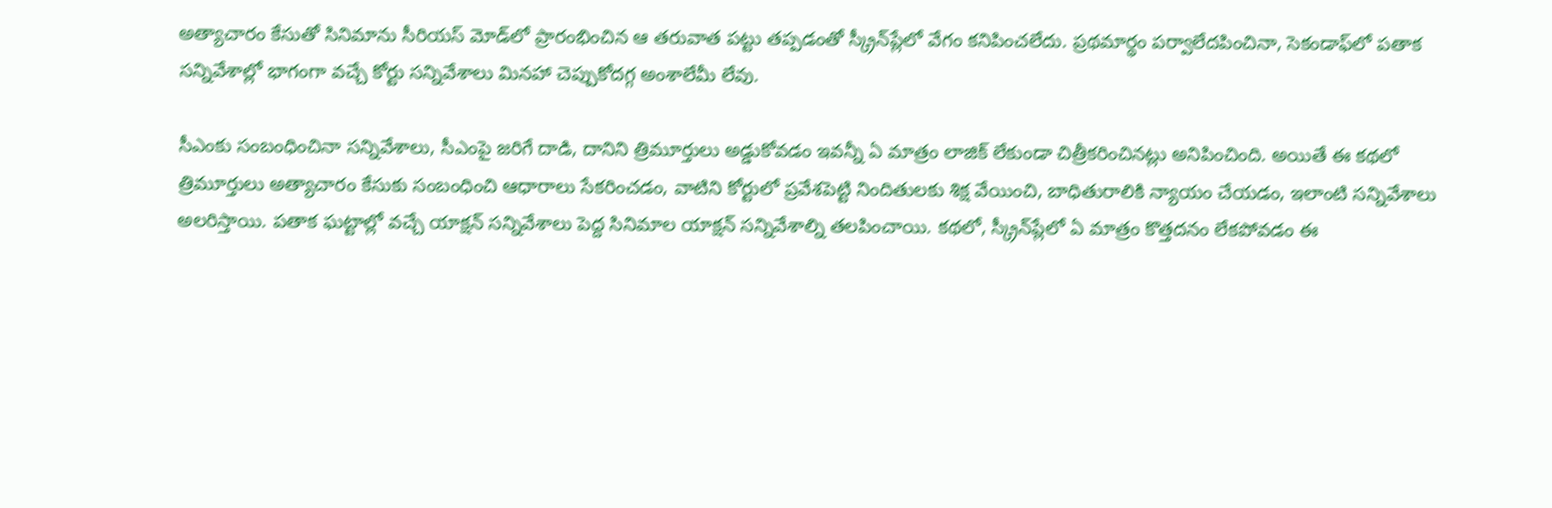అత్యాచారం కేసుతో సినిమాను సీరియస్‌ మోడ్‌లో ప్రారంభించిన ఆ తరువాత పట్టు తప్పడంతో స్క్రీన్‌ప్లేలో వేగం కనిపించలేదు. ప్రథమార్థం పర్వాలేదపించినా, సెకండాఫ్‌లో పతాక సన్నివేశాల్లో భాగంగా వచ్చే కోర్టు సన్నివేశాలు మినహా చెప్పుకోదగ్గ అంశాలేమీ లేవు.

సీఎంకు సంబంధించినా సన్నివేశాలు, సీఎంపై జరిగే దాడి, దానిని త్రిమూర్తులు అడ్డుకోవడం ఇవన్నీ ఏ మాత్రం లాజిక్‌ లేకుండా చిత్రీకరించినట్లు అనిపించింది. అయితే ఈ కథలో త్రిమూర్తులు అత్యాచారం కేసుకు సంబంధించి ఆధారాలు సేకరించడం, వాటిని కోర్టులో ప్రవేశపెట్టి నిందితులకు శిక్ష వేయించి, బాధితురాలికి న్యాయం చేయడం, ఇలాంటి సన్నివేశాలు అలరిస్తాయి. పతాక ఘట్టాల్లో వచ్చే యాక్షన్‌ సన్నివేశాలు పెద్ద సినిమాల యాక్షన్‌ సన్నివేశాల్ని తలపించాయి. కథలో, స్క్రీన్‌ప్లేలో ఏ మాత్రం కొత్తదనం లేకపోవడం ఈ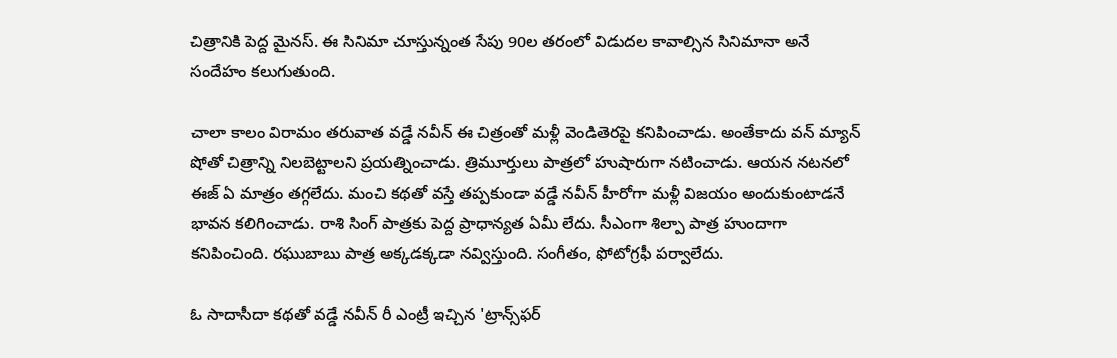చిత్రానికి పెద్ద మైనస్‌. ఈ సినిమా చూస్తున్నంత సేపు 90ల తరంలో విడుదల కావాల్సిన సినిమానా అనే సందేహం కలుగుతుంది.

చాలా కాలం విరామం తరువాత వడ్డే నవీన్‌ ఈ చిత్రంతో మళ్లీ వెండితెరపై కనిపించాడు. అంతేకాదు వన్‌ మ్యాన్‌ షోతో చిత్రాన్ని నిలబెట్టాలని ప్రయత్నించాడు. త్రిమూర్తులు పాత్రలో హుషారుగా నటించాడు. ఆయన నటనలో ఈజ్‌ ఏ మాత్రం తగ్గలేదు. మంచి కథతో వస్తే తప్పకుండా వడ్డే నవీన్‌ హీరోగా మళ్లీ విజయం అందుకుంటాడనే భావన కలిగించాడు. రాశి సింగ్‌ పాత్రకు పెద్ద ప్రాధాన్యత ఏమీ లేదు. సీఎంగా శిల్పా పాత్ర హుందాగా కనిపించింది. రఘుబాబు పాత్ర అక్కడక్కడా నవ్విస్తుంది. సంగీతం, ఫోటోగ్రఫీ పర్వాలేదు.

ఓ సాదాసీదా కథతో వడ్డే నవీన్‌ రీ ఎంట్రీ ఇచ్చిన 'ట్రాన్స్‌ఫర్‌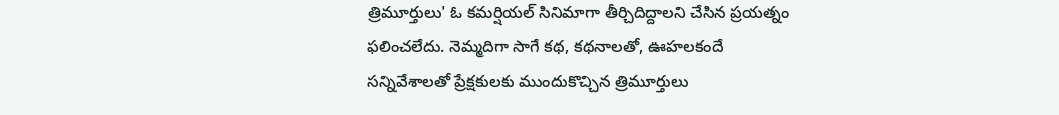త్రిమూర్తులు' ఓ కమర్షియల్‌ సినిమాగా తీర్చిదిద్దాలని చేసిన ప్రయత్నం ఫలించలేదు. నెమ్మదిగా సాగే కథ, కథనాలతో, ఊహలకందే  సన్నివేశాలతో ప్రేక్షకులకు ముందుకొచ్చిన త్రిమూర్తులు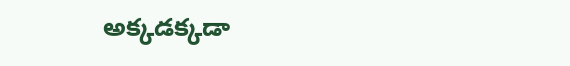అక్కడక్కడా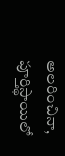అలరించినా, పూర్తిస్థాయిలో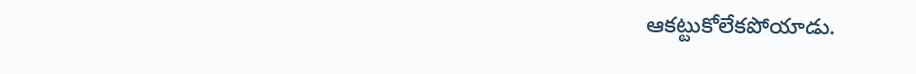ఆకట్టుకోలేకపోయాడు.